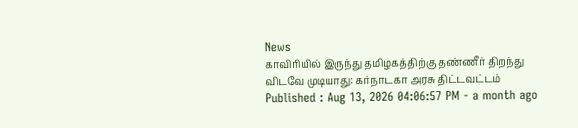News
காவிரியில் இருந்து தமிழகத்திற்கு தண்ணீர் திறந்து விடவே முடியாது: கர்நாடகா அரசு திட்டவட்டம்
Published : Aug 13, 2026 04:06:57 PM - a month ago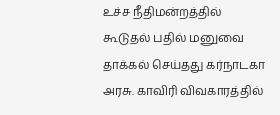உச்ச நீதிமன்றத்தில் கூடுதல் பதில் மனுவை தாக்கல் செய்தது கர்நாடகா அரசு. காவிரி விவகாரத்தில்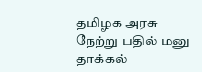தமிழக அரசு நேற்று பதில் மனு தாக்கல்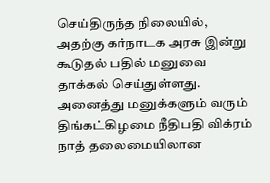செய்திருந்த நிலையில், அதற்கு கர்நாடக அரசு இன்று கூடுதல் பதில் மனுவை தாக்கல் செய்துள்ளது. அனைத்து மனுக்களும் வரும் திங்கட்கிழமை நீதிபதி விக்ரம் நாத் தலைமையிலான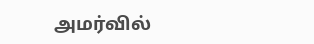அமர்வில்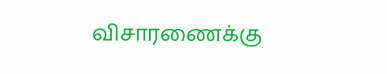விசாரணைக்கு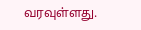வரவுள்ளது.